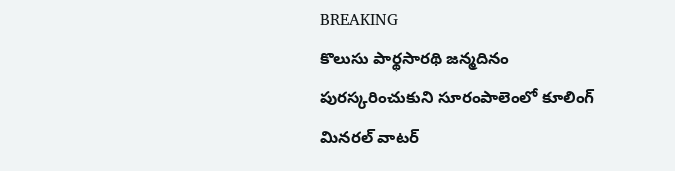BREAKING
కొలుసు పార్థసారథి జన్మదినం పురస్కరించుకుని సూరంపాలెంలో కూలింగ్ మినరల్ వాటర్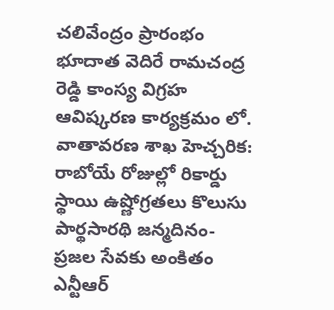చలివేంద్రం ప్రారంభం భూదాత వెదిరే రామచంద్ర రెడ్డి కాంస్య విగ్రహ ఆవిష్కరణ కార్యక్రమం లో. వాతావరణ శాఖ హెచ్చరిక: రాబోయే రోజుల్లో రికార్డు స్థాయి ఉష్ణోగ్రతలు కొలుసు పార్థసారథి జన్మదినం- ప్రజల సేవకు అంకితం ఎన్టీఆర్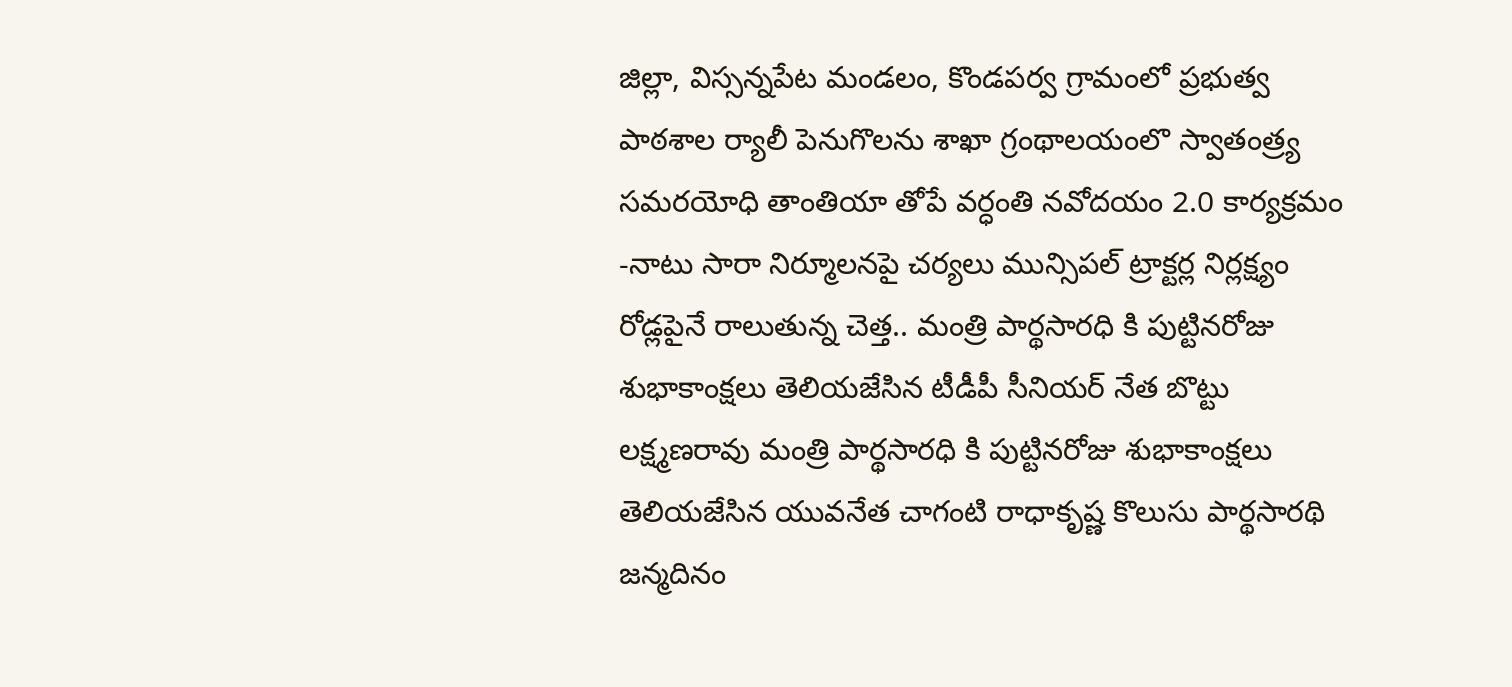జిల్లా, విస్సన్నపేట మండలం, కొండపర్వ గ్రామంలో ప్రభుత్వ పాఠశాల ర్యాలీ పెనుగొలను శాఖా గ్రంథాలయంలొ స్వాతంత్ర్య సమరయోధి తాంతియా తోపే వర్ధంతి నవోదయం 2.0 కార్యక్రమం -నాటు సారా నిర్మూలనపై చర్యలు మున్సిపల్ ట్రాక్టర్ల నిర్లక్ష్యం రోడ్లపైనే రాలుతున్న చెత్త.. మంత్రి పార్థసారధి కి పుట్టినరోజు శుభాకాంక్షలు తెలియజేసిన టీడీపీ సీనియర్ నేత బొట్టు లక్ష్మణరావు మంత్రి పార్థసారధి కి పుట్టినరోజు శుభాకాంక్షలు తెలియజేసిన యువనేత చాగంటి రాధాకృష్ణ కొలుసు పార్థసారథి జన్మదినం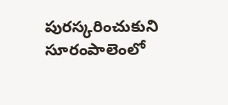పురస్కరించుకుని సూరంపాలెంలో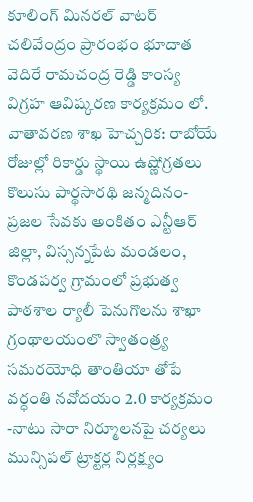కూలింగ్ మినరల్ వాటర్ చలివేంద్రం ప్రారంభం భూదాత వెదిరే రామచంద్ర రెడ్డి కాంస్య విగ్రహ ఆవిష్కరణ కార్యక్రమం లో. వాతావరణ శాఖ హెచ్చరిక: రాబోయే రోజుల్లో రికార్డు స్థాయి ఉష్ణోగ్రతలు కొలుసు పార్థసారథి జన్మదినం- ప్రజల సేవకు అంకితం ఎన్టీఆర్ జిల్లా, విస్సన్నపేట మండలం, కొండపర్వ గ్రామంలో ప్రభుత్వ పాఠశాల ర్యాలీ పెనుగొలను శాఖా గ్రంథాలయంలొ స్వాతంత్ర్య సమరయోధి తాంతియా తోపే వర్ధంతి నవోదయం 2.0 కార్యక్రమం -నాటు సారా నిర్మూలనపై చర్యలు మున్సిపల్ ట్రాక్టర్ల నిర్లక్ష్యం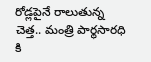రోడ్లపైనే రాలుతున్న చెత్త.. మంత్రి పార్థసారధి కి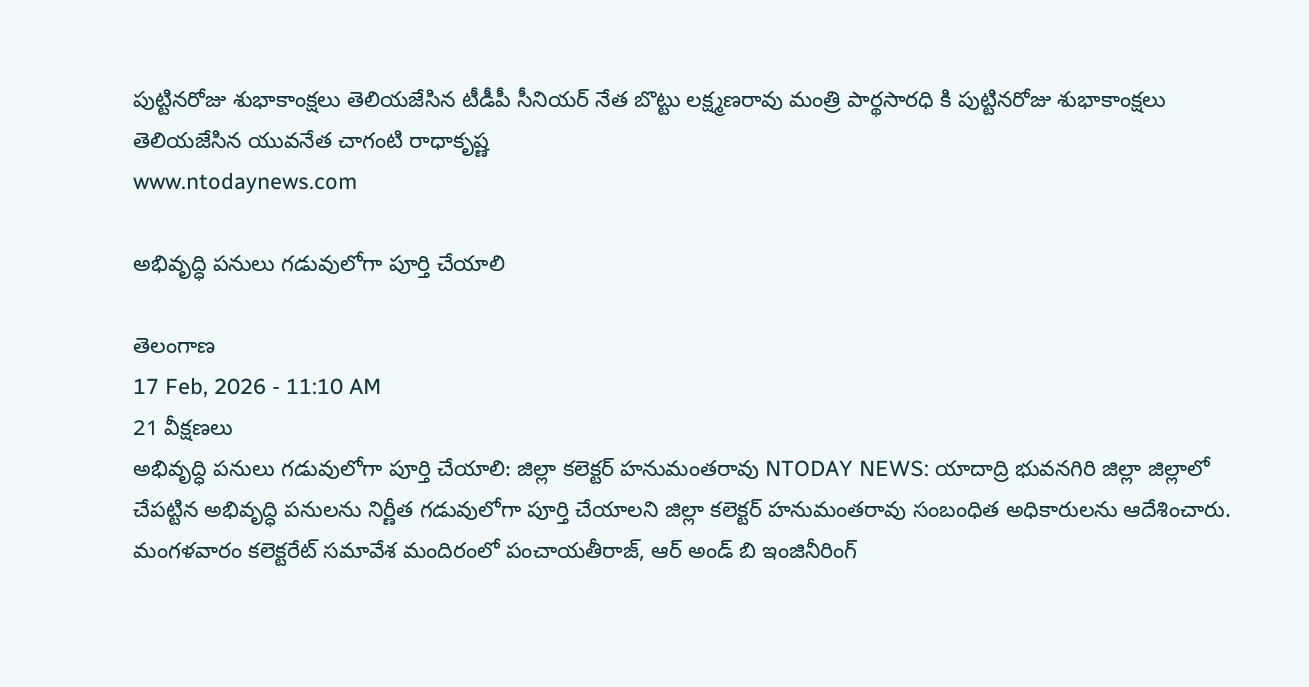పుట్టినరోజు శుభాకాంక్షలు తెలియజేసిన టీడీపీ సీనియర్ నేత బొట్టు లక్ష్మణరావు మంత్రి పార్థసారధి కి పుట్టినరోజు శుభాకాంక్షలు తెలియజేసిన యువనేత చాగంటి రాధాకృష్ణ
www.ntodaynews.com

అభివృద్ధి పనులు గడువులోగా పూర్తి చేయాలి

తెలంగాణ
17 Feb, 2026 - 11:10 AM
21 వీక్షణలు
అభివృద్ధి పనులు గడువులోగా పూర్తి చేయాలి: జిల్లా కలెక్టర్ హనుమంతరావు NTODAY NEWS: యాదాద్రి భువనగిరి జిల్లా జిల్లాలో చేపట్టిన అభివృద్ధి పనులను నిర్ణీత గడువులోగా పూర్తి చేయాలని జిల్లా కలెక్టర్ హనుమంతరావు సంబంధిత అధికారులను ఆదేశించారు. మంగళవారం కలెక్టరేట్ సమావేశ మందిరంలో పంచాయతీరాజ్, ఆర్ అండ్ బి ఇంజినీరింగ్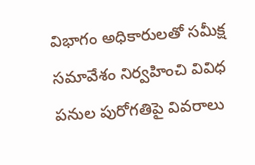విభాగం అధికారులతో సమీక్ష సమావేశం నిర్వహించి వివిధ పనుల పురోగతిపై వివరాలు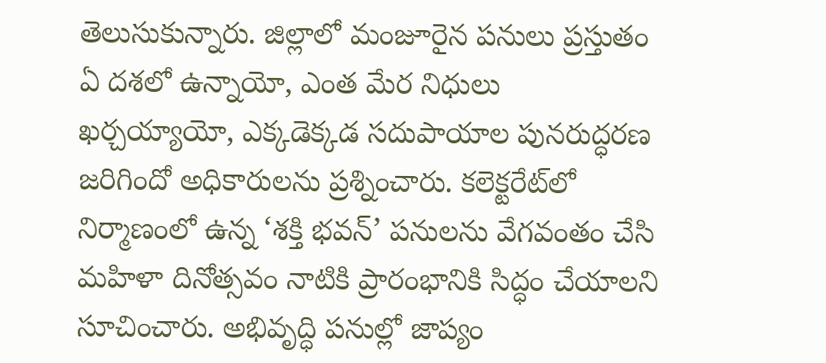తెలుసుకున్నారు. జిల్లాలో మంజూరైన పనులు ప్రస్తుతం ఏ దశలో ఉన్నాయో, ఎంత మేర నిధులు ఖర్చయ్యాయో, ఎక్కడెక్కడ సదుపాయాల పునరుద్ధరణ జరిగిందో అధికారులను ప్రశ్నించారు. కలెక్టరేట్‌లో నిర్మాణంలో ఉన్న ‘శక్తి భవన్’ పనులను వేగవంతం చేసి మహిళా దినోత్సవం నాటికి ప్రారంభానికి సిద్ధం చేయాలని సూచించారు. అభివృద్ధి పనుల్లో జాప్యం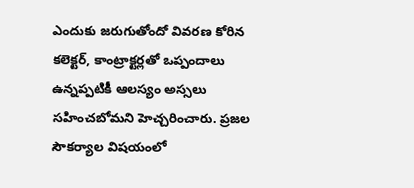ఎందుకు జరుగుతోందో వివరణ కోరిన కలెక్టర్, కాంట్రాక్టర్లతో ఒప్పందాలు ఉన్నప్పటికీ ఆలస్యం అస్సలు సహించబోమని హెచ్చరించారు. ప్రజల సౌకర్యాల విషయంలో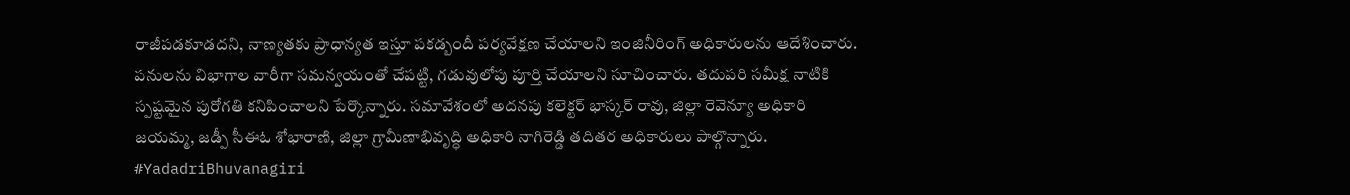రాజీపడకూడదని, నాణ్యతకు ప్రాధాన్యత ఇస్తూ పకడ్బందీ పర్యవేక్షణ చేయాలని ఇంజినీరింగ్ అధికారులను ఆదేశించారు. పనులను విభాగాల వారీగా సమన్వయంతో చేపట్టి, గడువులోపు పూర్తి చేయాలని సూచించారు. తదుపరి సమీక్ష నాటికి స్పష్టమైన పురోగతి కనిపించాలని పేర్కొన్నారు. సమావేశంలో అదనపు కలెక్టర్ భాస్కర్ రావు, జిల్లా రెవెన్యూ అధికారి జయమ్మ, జడ్పీ సీఈఓ శోభారాణి, జిల్లా గ్రామీణాభివృద్ధి అధికారి నాగిరెడ్డి తదితర అధికారులు పాల్గొన్నారు. #YadadriBhuvanagiri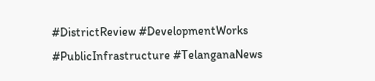#DistrictReview #DevelopmentWorks #PublicInfrastructure #TelanganaNews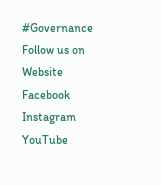#Governance Follow us on Website Facebook Instagram YouTube